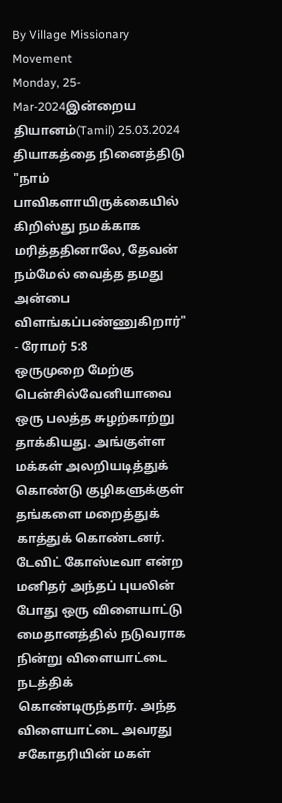By Village Missionary Movement
Monday, 25-Mar-2024இன்றைய தியானம்(Tamil) 25.03.2024
தியாகத்தை நினைத்திடு
"நாம் பாவிகளாயிருக்கையில் கிறிஸ்து நமக்காக மரித்ததினாலே, தேவன் நம்மேல் வைத்த தமது அன்பை விளங்கப்பண்ணுகிறார்" - ரோமர் 5:8
ஒருமுறை மேற்கு பென்சில்வேனியாவை ஒரு பலத்த சுழற்காற்று தாக்கியது. அங்குள்ள மக்கள் அலறியடித்துக் கொண்டு குழிகளுக்குள் தங்களை மறைத்துக் காத்துக் கொண்டனர். டேவிட் கோஸ்டீவா என்ற மனிதர் அந்தப் புயலின் போது ஒரு விளையாட்டு மைதானத்தில் நடுவராக நின்று விளையாட்டை நடத்திக் கொண்டிருந்தார். அந்த விளையாட்டை அவரது சகோதரியின் மகள்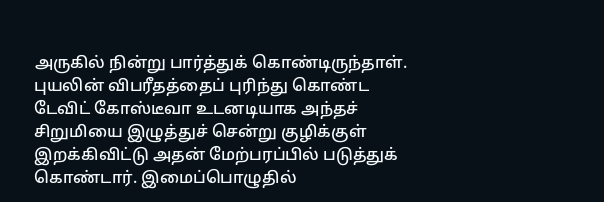அருகில் நின்று பார்த்துக் கொண்டிருந்தாள். புயலின் விபரீதத்தைப் புரிந்து கொண்ட டேவிட் கோஸ்டீவா உடனடியாக அந்தச் சிறுமியை இழுத்துச் சென்று குழிக்குள் இறக்கிவிட்டு அதன் மேற்பரப்பில் படுத்துக் கொண்டார். இமைப்பொழுதில்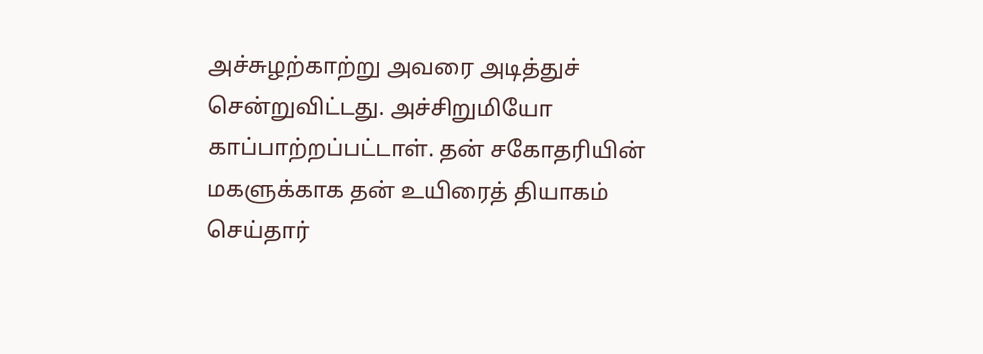அச்சுழற்காற்று அவரை அடித்துச் சென்றுவிட்டது. அச்சிறுமியோ காப்பாற்றப்பட்டாள். தன் சகோதரியின் மகளுக்காக தன் உயிரைத் தியாகம் செய்தார்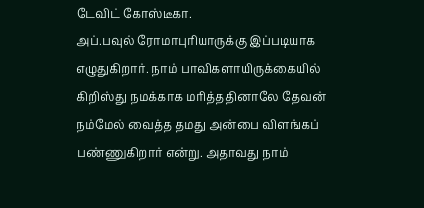டேவிட் கோஸ்டீகா.
அப்.பவுல் ரோமாபுரியாருக்கு இப்படியாக எழுதுகிறார். நாம் பாவிகளாயிருக்கையில் கிறிஸ்து நமக்காக மரித்ததினாலே தேவன் நம்மேல் வைத்த தமது அன்பை விளங்கப் பண்ணுகிறார் என்று. அதாவது நாம்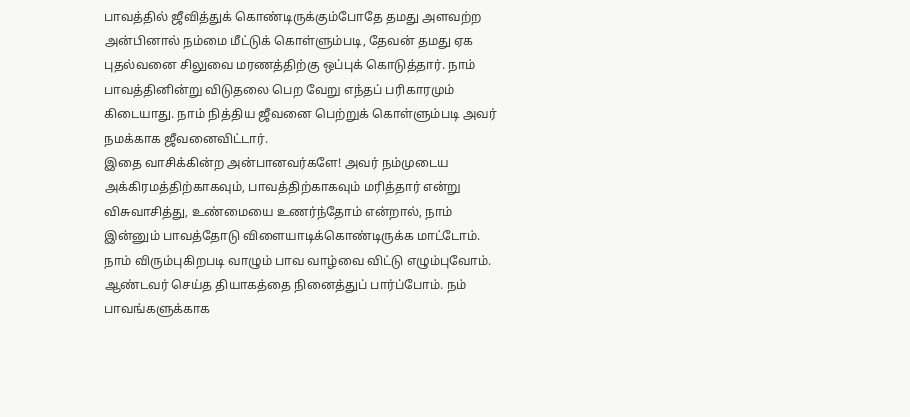பாவத்தில் ஜீவித்துக் கொண்டிருக்கும்போதே தமது அளவற்ற அன்பினால் நம்மை மீட்டுக் கொள்ளும்படி, தேவன் தமது ஏக புதல்வனை சிலுவை மரணத்திற்கு ஒப்புக் கொடுத்தார். நாம் பாவத்தினின்று விடுதலை பெற வேறு எந்தப் பரிகாரமும் கிடையாது. நாம் நித்திய ஜீவனை பெற்றுக் கொள்ளும்படி அவர் நமக்காக ஜீவனைவிட்டார்.
இதை வாசிக்கின்ற அன்பானவர்களே! அவர் நம்முடைய அக்கிரமத்திற்காகவும், பாவத்திற்காகவும் மரித்தார் என்று விசுவாசித்து, உண்மையை உணர்ந்தோம் என்றால், நாம் இன்னும் பாவத்தோடு விளையாடிக்கொண்டிருக்க மாட்டோம். நாம் விரும்புகிறபடி வாழும் பாவ வாழ்வை விட்டு எழும்புவோம். ஆண்டவர் செய்த தியாகத்தை நினைத்துப் பார்ப்போம். நம் பாவங்களுக்காக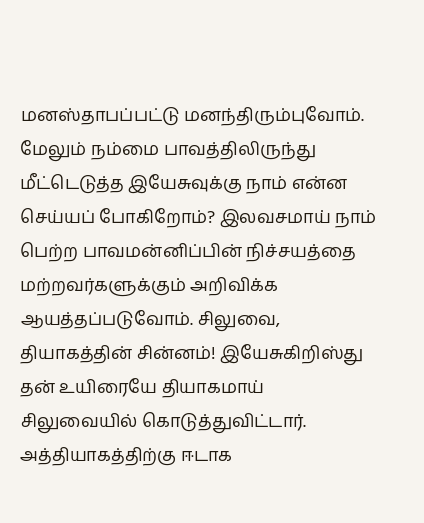மனஸ்தாபப்பட்டு மனந்திரும்புவோம். மேலும் நம்மை பாவத்திலிருந்து மீட்டெடுத்த இயேசுவுக்கு நாம் என்ன செய்யப் போகிறோம்? இலவசமாய் நாம் பெற்ற பாவமன்னிப்பின் நிச்சயத்தை மற்றவர்களுக்கும் அறிவிக்க ஆயத்தப்படுவோம். சிலுவை, தியாகத்தின் சின்னம்! இயேசுகிறிஸ்து தன் உயிரையே தியாகமாய் சிலுவையில் கொடுத்துவிட்டார். அத்தியாகத்திற்கு ஈடாக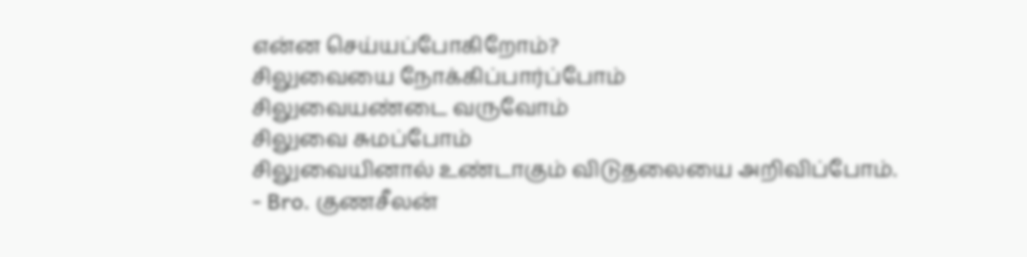என்ன செய்யப்போகிறோம்?
சிலுவையை நோக்கிப்பார்ப்போம்
சிலுவையண்டை வருவோம்
சிலுவை சுமப்போம்
சிலுவையினால் உண்டாகும் விடுதலையை அறிவிப்போம்.
- Bro. குணசீலன்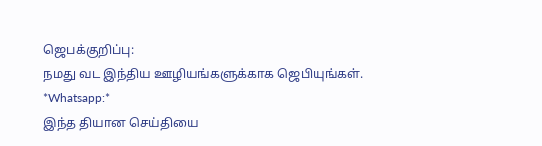ஜெபக்குறிப்பு:
நமது வட இந்திய ஊழியங்களுக்காக ஜெபியுங்கள்.
*Whatsapp:*
இந்த தியான செய்தியை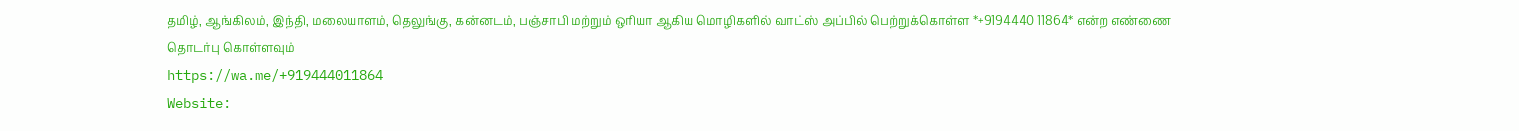தமிழ், ஆங்கிலம், இந்தி, மலையாளம், தெலுங்கு, கன்னடம், பஞ்சாபி மற்றும் ஒரியா ஆகிய மொழிகளில் வாட்ஸ் அப்பில் பெற்றுக்கொள்ள *+9194440 11864* என்ற எண்ணை தொடர்பு கொள்ளவும்
https://wa.me/+919444011864
Website: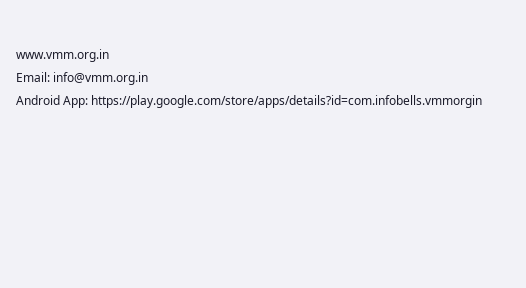www.vmm.org.in
Email: info@vmm.org.in
Android App: https://play.google.com/store/apps/details?id=com.infobells.vmmorgin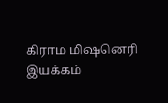கிராம மிஷனெரி இயக்கம்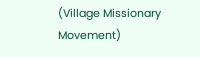(Village Missionary Movement)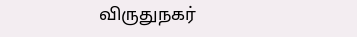விருதுநகர்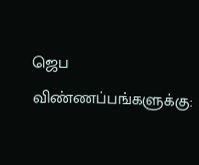ஜெப விண்ணப்பங்களுக்கு: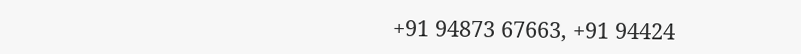+91 94873 67663, +91 94424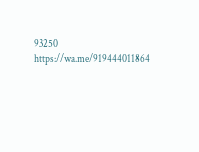93250
https://wa.me/919444011864